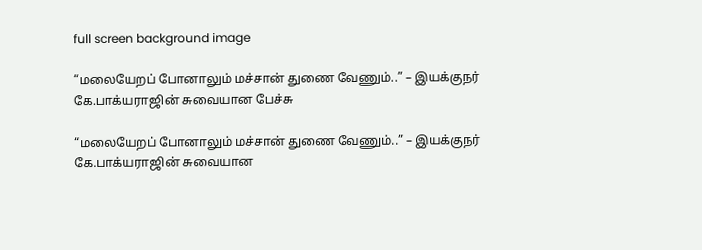full screen background image

“மலையேறப் போனாலும் மச்சான் துணை வேணும்..” – இயக்குநர் கே.பாக்யராஜின் சுவையான பேச்சு

“மலையேறப் போனாலும் மச்சான் துணை வேணும்..” – இயக்குநர் கே.பாக்யராஜின் சுவையான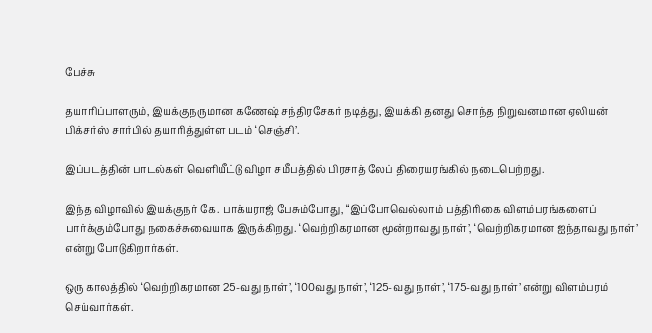பேச்சு

தயாரிப்பாளரும், இயக்குநருமான கணேஷ் சந்திரசேகர் நடித்து, இயக்கி தனது சொந்த நிறுவனமான ஏலியன் பிக்சர்ஸ் சார்பில் தயாரித்துள்ள படம் ‘செஞ்சி’.

இப்படத்தின் பாடல்கள் வெளியீட்டு விழா சமீபத்தில் பிரசாத் லேப் திரையரங்கில் நடைபெற்றது.

இந்த விழாவில் இயக்குநர் கே. பாக்யராஜ் பேசும்போது, “இப்போவெல்லாம் பத்திரிகை விளம்பரங்களைப் பார்க்கும்போது நகைச்சுவையாக இருக்கிறது. ‘வெற்றிகரமான மூன்றாவது நாள்’, ‘வெற்றிகரமான ஐந்தாவது நாள்’ என்று போடுகிறார்கள்.

ஒரு காலத்தில் ‘வெற்றிகரமான 25-வது நாள்’, ‘100வது நாள்’, ‘125-வது நாள்’, ‘175-வது நாள்’ என்று விளம்பரம் செய்வார்கள்.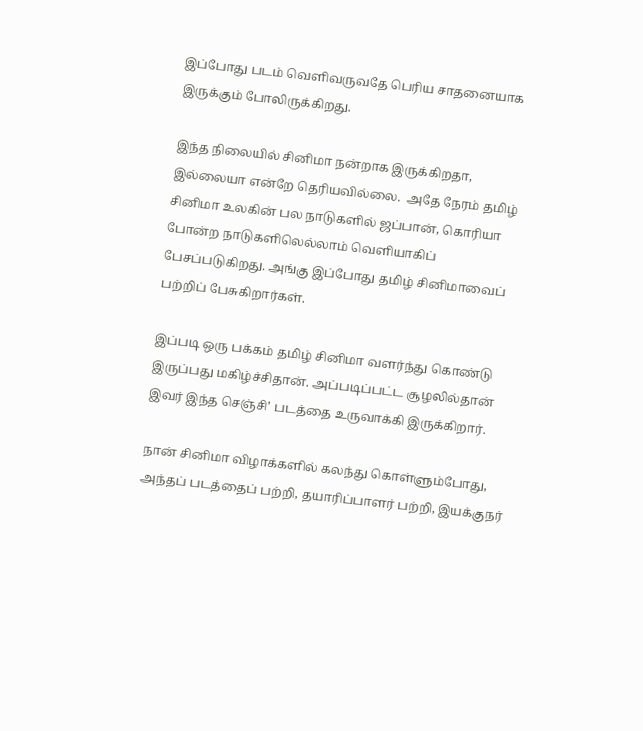இப்போது படம் வெளிவருவதே பெரிய சாதனையாக இருக்கும் போலிருக்கிறது.

இந்த நிலையில் சினிமா நன்றாக இருக்கிறதா, இல்லையா என்றே தெரியவில்லை.  அதே நேரம் தமிழ் சினிமா உலகின் பல நாடுகளில் ஜப்பான், கொரியா போன்ற நாடுகளிலெல்லாம் வெளியாகிப் பேசப்படுகிறது. அங்கு இப்போது தமிழ் சினிமாவைப் பற்றிப் பேசுகிறார்கள்.

இப்படி ஒரு பக்கம் தமிழ் சினிமா வளர்ந்து கொண்டு இருப்பது மகிழ்ச்சிதான். அப்படிப்பட்ட சூழலில்தான் இவர் இந்த செஞ்சி’ படத்தை உருவாக்கி இருக்கிறார்.

நான் சினிமா விழாக்களில் கலந்து கொள்ளும்போது, அந்தப் படத்தைப் பற்றி, தயாரிப்பாளர் பற்றி, இயக்குநர்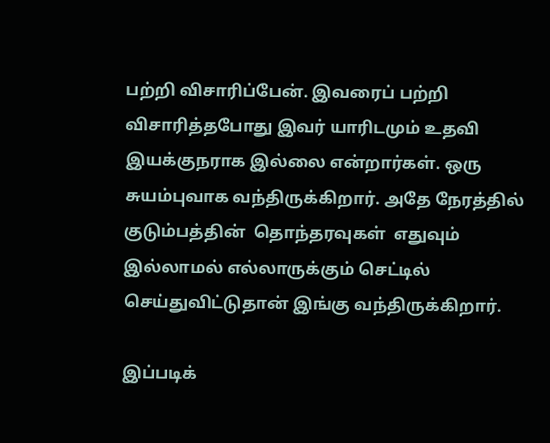பற்றி விசாரிப்பேன். இவரைப் பற்றி விசாரித்தபோது இவர் யாரிடமும் உதவி இயக்குநராக இல்லை என்றார்கள். ஒரு சுயம்புவாக வந்திருக்கிறார். அதே நேரத்தில் குடும்பத்தின்  தொந்தரவுகள்  எதுவும் இல்லாமல் எல்லாருக்கும் செட்டில் செய்துவிட்டுதான் இங்கு வந்திருக்கிறார்.

இப்படிக்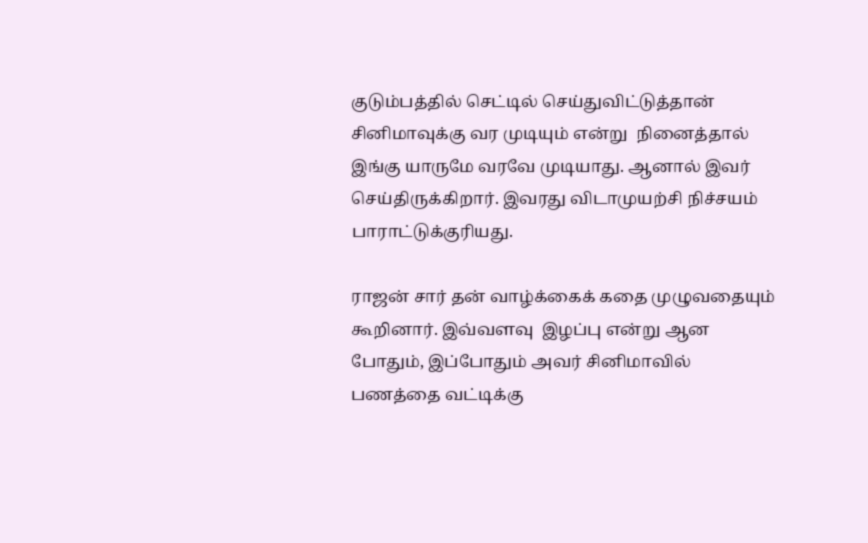குடும்பத்தில் செட்டில் செய்துவிட்டுத்தான்  சினிமாவுக்கு வர முடியும் என்று  நினைத்தால் இங்கு யாருமே வரவே முடியாது. ஆனால் இவர் செய்திருக்கிறார். இவரது விடாமுயற்சி நிச்சயம் பாராட்டுக்குரியது.

ராஜன் சார் தன் வாழ்க்கைக் கதை முழுவதையும் கூறினார். இவ்வளவு  இழப்பு என்று ஆன போதும், இப்போதும் அவர் சினிமாவில் பணத்தை வட்டிக்கு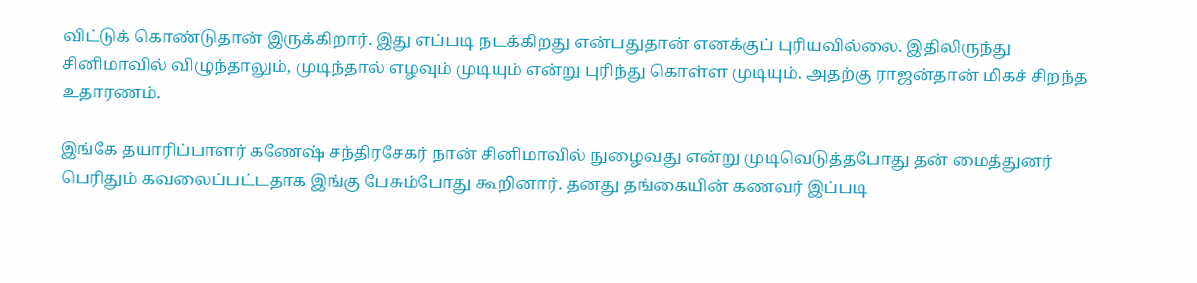விட்டுக் கொண்டுதான் இருக்கிறார். இது எப்படி நடக்கிறது என்பதுதான் எனக்குப் புரியவில்லை. இதிலிருந்து சினிமாவில் விழுந்தாலும், முடிந்தால் எழவும் முடியும் என்று புரிந்து கொள்ள முடியும். அதற்கு ராஜன்தான் மிகச் சிறந்த உதாரணம்.

இங்கே தயாரிப்பாளர் கணேஷ் சந்திரசேகர் நான் சினிமாவில் நுழைவது என்று முடிவெடுத்தபோது தன் மைத்துனர் பெரிதும் கவலைப்பட்டதாக இங்கு பேசும்போது கூறினார். தனது தங்கையின் கணவர் இப்படி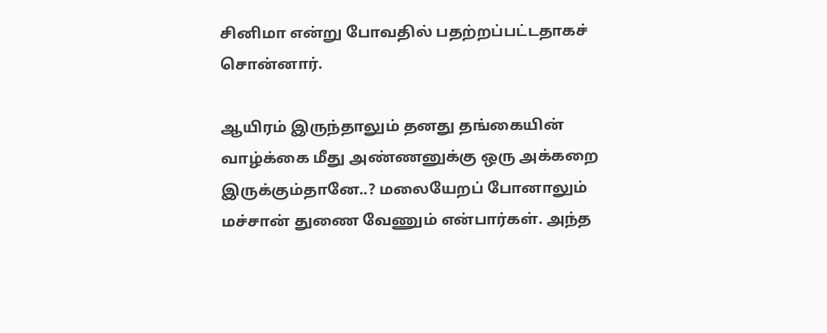சினிமா என்று போவதில் பதற்றப்பட்டதாகச் சொன்னார்.

ஆயிரம் இருந்தாலும் தனது தங்கையின் வாழ்க்கை மீது அண்ணனுக்கு ஒரு அக்கறை இருக்கும்தானே..? மலையேறப் போனாலும் மச்சான் துணை வேணும் என்பார்கள். அந்த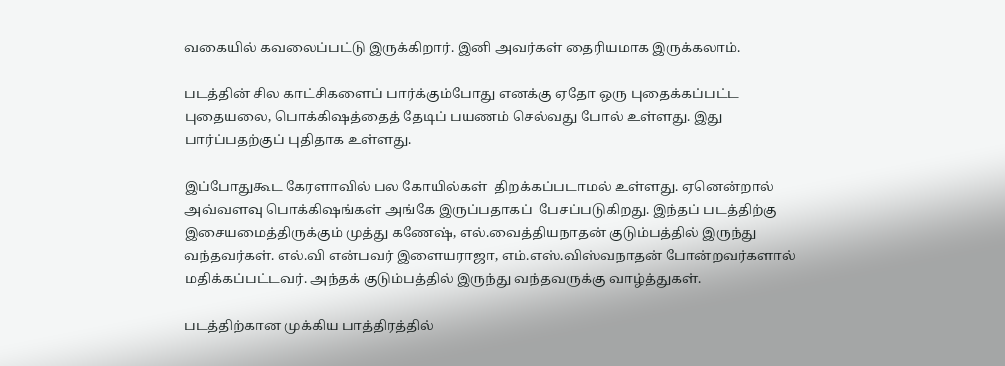வகையில் கவலைப்பட்டு இருக்கிறார். இனி அவர்கள் தைரியமாக இருக்கலாம்.

படத்தின் சில காட்சிகளைப் பார்க்கும்போது எனக்கு ஏதோ ஒரு புதைக்கப்பட்ட புதையலை, பொக்கிஷத்தைத் தேடிப் பயணம் செல்வது போல் உள்ளது. இது பார்ப்பதற்குப் புதிதாக உள்ளது.

இப்போதுகூட கேரளாவில் பல கோயில்கள்  திறக்கப்படாமல் உள்ளது. ஏனென்றால் அவ்வளவு பொக்கிஷங்கள் அங்கே இருப்பதாகப்  பேசப்படுகிறது. இந்தப் படத்திற்கு இசையமைத்திருக்கும் முத்து கணேஷ், எல்.வைத்தியநாதன் குடும்பத்தில் இருந்து வந்தவர்கள். எல்.வி என்பவர் இளையராஜா, எம்.எஸ்.விஸ்வநாதன் போன்றவர்களால் மதிக்கப்பட்டவர். அந்தக் குடும்பத்தில் இருந்து வந்தவருக்கு வாழ்த்துகள்.

படத்திற்கான முக்கிய பாத்திரத்தில்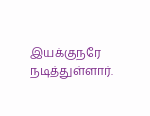இயக்குநரே நடித்துள்ளார்.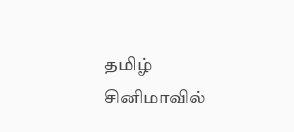தமிழ் சினிமாவில்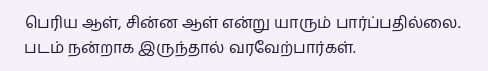பெரிய ஆள், சின்ன ஆள் என்று யாரும் பார்ப்பதில்லை. படம் நன்றாக இருந்தால் வரவேற்பார்கள்.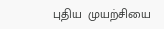புதிய  முயற்சியை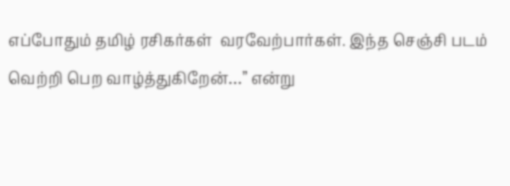எப்போதும் தமிழ் ரசிகர்கள்  வரவேற்பார்கள். இந்த செஞ்சி படம் வெற்றி பெற வாழ்த்துகிறேன்…” என்று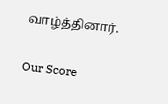வாழ்த்தினார்.

Our Score